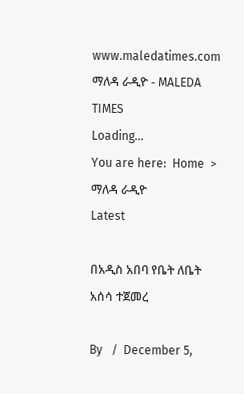www.maledatimes.com ማለዳ ራዲዮ - MALEDA TIMES
Loading...
You are here:  Home  >  ማለዳ ራዲዮ
Latest

በአዲስ አበባ የቤት ለቤት አሰሳ ተጀመረ

By   /  December 5,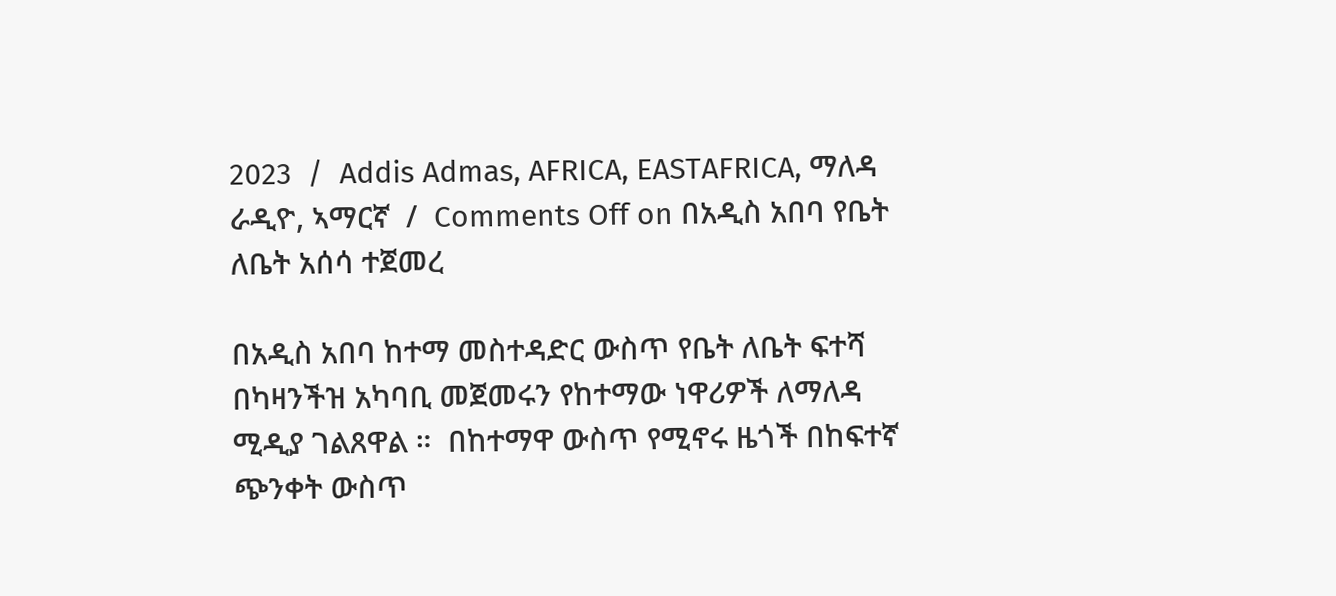2023  /  Addis Admas, AFRICA, EASTAFRICA, ማለዳ ራዲዮ, ኣማርኛ  /  Comments Off on በአዲስ አበባ የቤት ለቤት አሰሳ ተጀመረ

በአዲስ አበባ ከተማ መስተዳድር ውስጥ የቤት ለቤት ፍተሻ በካዛንችዝ አካባቢ መጀመሩን የከተማው ነዋሪዎች ለማለዳ ሚዲያ ገልጸዋል ።  በከተማዋ ውስጥ የሚኖሩ ዜጎች በከፍተኛ ጭንቀት ውስጥ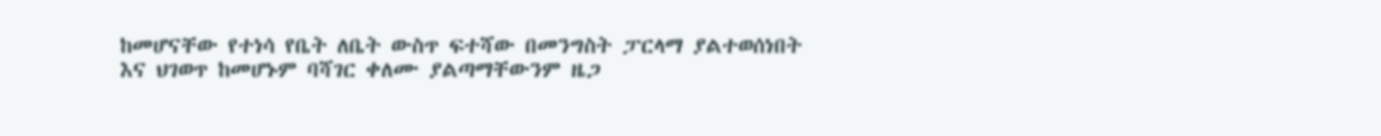ከመሆናቸው የተነሳ የቤት ለቤት ውስጥ ፍተሻው በመንግስት ፓርላማ ያልተወሰነበት እና ህገወጥ ከመሆኑም ባሻገር ቀለሙ ያልጣማቸውንም ዜጋ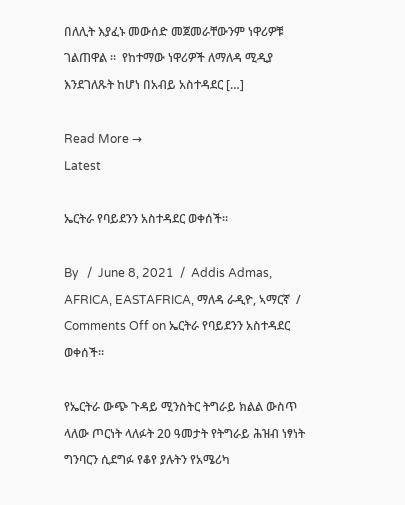በለሊት እያፈኑ መውሰድ መጀመራቸውንም ነዋሪዎቹ ገልጠዋል ።  የከተማው ነዋሪዎች ለማለዳ ሚዲያ እንደገለጹት ከሆነ በአብይ አስተዳደር […]

Read More →
Latest

ኤርትራ የባይደንን አስተዳደር ወቀሰች።

By   /  June 8, 2021  /  Addis Admas, AFRICA, EASTAFRICA, ማለዳ ራዲዮ, ኣማርኛ  /  Comments Off on ኤርትራ የባይደንን አስተዳደር ወቀሰች።

የኤርትራ ውጭ ጉዳይ ሚንስትር ትግራይ ክልል ውስጥ ላለው ጦርነት ላለፉት 20 ዓመታት የትግራይ ሕዝብ ነፃነት ግንባርን ሲደግፉ የቆየ ያሉትን የአሜሪካ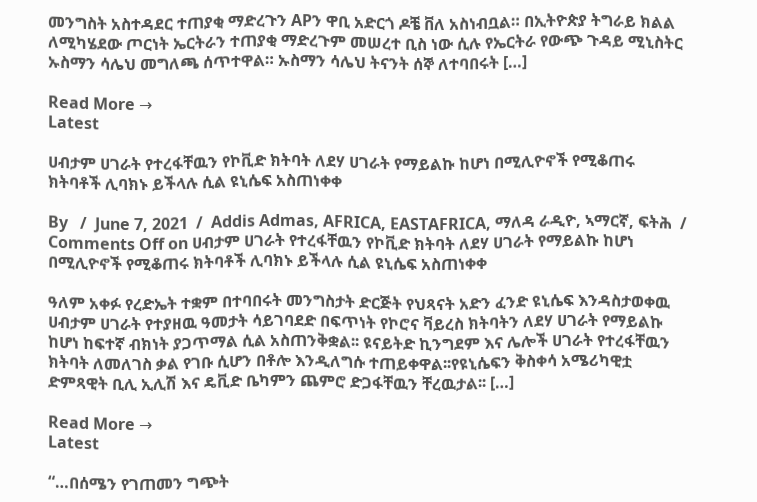መንግስት አስተዳደር ተጠያቂ ማድረጉን APን ዋቢ አድርጎ ዶቼ ቨለ አስነብቧል። በኢትዮጵያ ትግራይ ክልል ለሚካሄደው ጦርነት ኤርትራን ተጠያቂ ማድረጉም መሠረተ ቢስ ነው ሲሉ የኤርትራ የውጭ ጉዳይ ሚኒስትር ኡስማን ሳሌህ መግለጫ ሰጥተዋል። ኡስማን ሳሌህ ትናንት ሰኞ ለተባበሩት […]

Read More →
Latest

ሀብታም ሀገራት የተረፋቸዉን የኮቪድ ክትባት ለደሃ ሀገራት የማይልኩ ከሆነ በሚሊዮኖች የሚቆጠሩ ክትባቶች ሊባክኑ ይችላሉ ሲል ዩኒሴፍ አስጠነቀቀ

By   /  June 7, 2021  /  Addis Admas, AFRICA, EASTAFRICA, ማለዳ ራዲዮ, ኣማርኛ, ፍትሕ  /  Comments Off on ሀብታም ሀገራት የተረፋቸዉን የኮቪድ ክትባት ለደሃ ሀገራት የማይልኩ ከሆነ በሚሊዮኖች የሚቆጠሩ ክትባቶች ሊባክኑ ይችላሉ ሲል ዩኒሴፍ አስጠነቀቀ

ዓለም አቀፉ የረድኤት ተቋም በተባበሩት መንግስታት ድርጅት የህጻናት አድን ፈንድ ዩኒሴፍ እንዳስታወቀዉ ሀብታም ሀገራት የተያዘዉ ዓመታት ሳይገባደድ በፍጥነት የኮሮና ቫይረስ ክትባትን ለደሃ ሀገራት የማይልኩ ከሆነ ከፍተኛ ብክነት ያጋጥማል ሲል አስጠንቅቋል፡፡ ዩናይትድ ኪንግደም እና ሌሎች ሀገራት የተረፋቸዉን ክትባት ለመለገስ ቃል የገቡ ሲሆን በቶሎ እንዲለግሱ ተጠይቀዋል፡፡የዩኒሴፍን ቅስቀሳ አሜሪካዊቷ ድምጻዊት ቢሊ ኢሊሽ እና ዴቪድ ቤካምን ጨምሮ ድጋፋቸዉን ቸረዉታል፡፡ […]

Read More →
Latest

“…በሰሜን የገጠመን ግጭት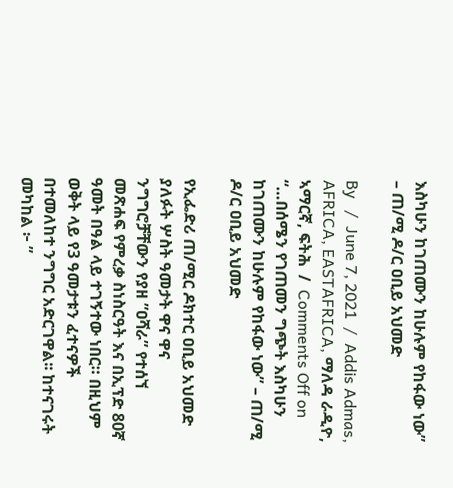እስካሁን ከገጠሙን ከሁሉም የከፋው ነው” – ጠ/ሚ ዶ/ር ዐቢይ አህመድ

By   /  June 7, 2021  /  Addis Admas, AFRICA, EASTAFRICA, ማለዳ ራዲዮ, ኣማርኛ, ፍትሕ  /  Comments Off on “…በሰሜን የገጠመን ግጭት እስካሁን ከገጠሙን ከሁሉም የከፋው ነው” – ጠ/ሚ ዶ/ር ዐቢይ አህመድ

የኢፌድሪ ጠ/ሚር ዶክተር ዐቢይ አህመድ ያለፉት ሦስት ዓመታት ዋና ዋና ንግግሮቻቸውን የያዘ ”ዐሻራ” የተሰኘ መጽሐፍ የምረቃ ስነስርዓት እና በኢፕድ 80ኛ ዓመት በዓል ላይ ተገኝተው ነበር። በዚህም ወቅት ላይ የ3 ዓመታቱን ፈተናዎች በተመለከተ ንግግር አድርገዋል፡፡ ከተናገሩት መካከል ፦ ”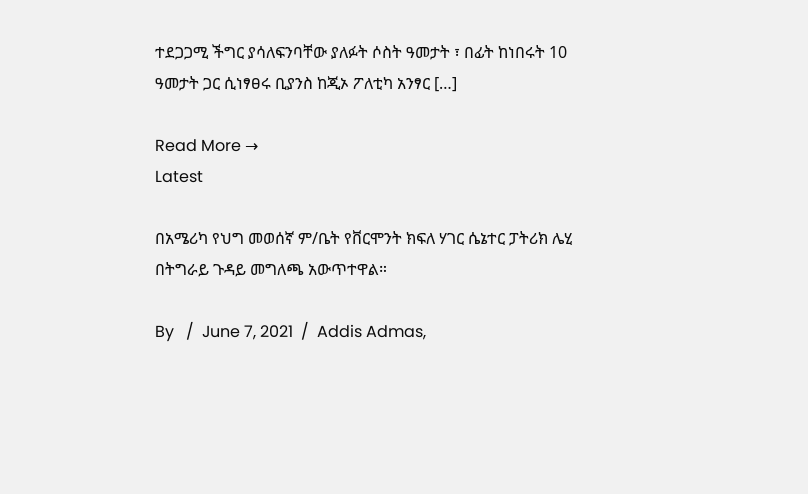ተደጋጋሚ ችግር ያሳለፍንባቸው ያለፉት ሶስት ዓመታት ፣ በፊት ከነበሩት 10 ዓመታት ጋር ሲነፃፀሩ ቢያንስ ከጂኦ ፖለቲካ አንፃር […]

Read More →
Latest

በአሜሪካ የህግ መወሰኛ ም/ቤት የቨርሞንት ክፍለ ሃገር ሴኔተር ፓትሪክ ሌሂ በትግራይ ጉዳይ መግለጫ አውጥተዋል።

By   /  June 7, 2021  /  Addis Admas,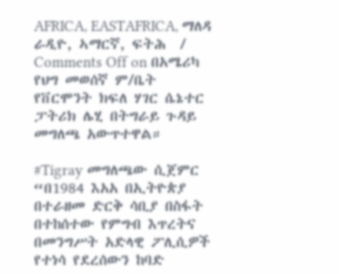AFRICA, EASTAFRICA, ማለዳ ራዲዮ, ኣማርኛ, ፍትሕ  /  Comments Off on በአሜሪካ የህግ መወሰኛ ም/ቤት የቨርሞንት ክፍለ ሃገር ሴኔተር ፓትሪክ ሌሂ በትግራይ ጉዳይ መግለጫ አውጥተዋል።

#Tigray መግለጫው ሲጀምር “በ1984 እአአ በኢትዮጵያ በተራዘመ ድርቅ ሳቢያ በስፋት በተከሰተው የምግብ እጥረትና በመንግሥት አድላዊ ፖሊሲዎች የተነሳ የደረሰውን ከባድ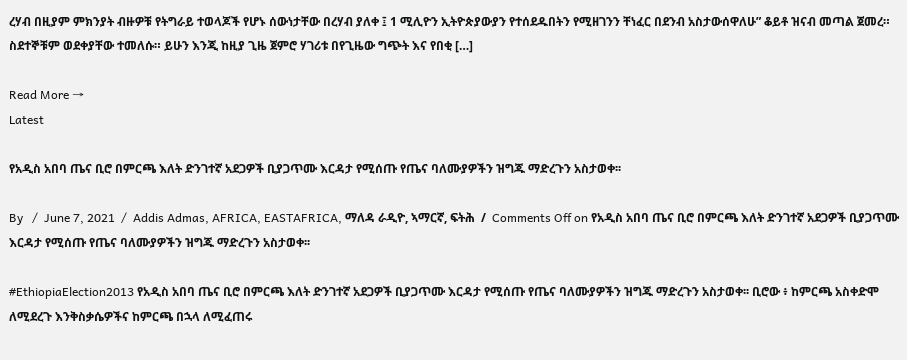ረሃብ በዚያም ምክንያት ብዙዎቹ የትግራይ ተወላጆች የሆኑ ሰውነታቸው በረሃብ ያለቀ ፤ 1 ሚሊዮን ኢትዮጵያውያን የተሰደዱበትን የሚዘገንን ቸነፈር በደንብ አስታውሰዋለሁ” ቆይቶ ዝናብ መጣል ጀመረ። ስደተኞቹም ወደቀያቸው ተመለሱ። ይሁን እንጂ ከዚያ ጊዜ ጀምሮ ሃገሪቱ በየጊዜው ግጭት እና የበቂ […]

Read More →
Latest

የአዲስ አበባ ጤና ቢሮ በምርጫ እለት ድንገተኛ አደጋዎች ቢያጋጥሙ እርዳታ የሚሰጡ የጤና ባለሙያዎችን ዝግጁ ማድረጉን አስታወቀ፡፡

By   /  June 7, 2021  /  Addis Admas, AFRICA, EASTAFRICA, ማለዳ ራዲዮ, ኣማርኛ, ፍትሕ  /  Comments Off on የአዲስ አበባ ጤና ቢሮ በምርጫ እለት ድንገተኛ አደጋዎች ቢያጋጥሙ እርዳታ የሚሰጡ የጤና ባለሙያዎችን ዝግጁ ማድረጉን አስታወቀ፡፡

#EthiopiaElection2013 የአዲስ አበባ ጤና ቢሮ በምርጫ እለት ድንገተኛ አደጋዎች ቢያጋጥሙ እርዳታ የሚሰጡ የጤና ባለሙያዎችን ዝግጁ ማድረጉን አስታወቀ፡፡ ቢሮው ፥ ከምርጫ አስቀድሞ ለሚደረጉ እንቅስቃሴዎችና ከምርጫ በኋላ ለሚፈጠሩ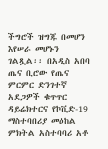ችግሮች ዝግጁ በመሆን እየሠራ መሆኑን ገልጿል፡፡ በአዲስ አበባ ጤና ቢሮው የጤና ምርምር ድንገተኛ አደጋዎች ቁጥጥር ዳይሬክተርና የኮቪድ-19 ማስተባበሪያ መዕከል ምክትል አስተባባሪ አቶ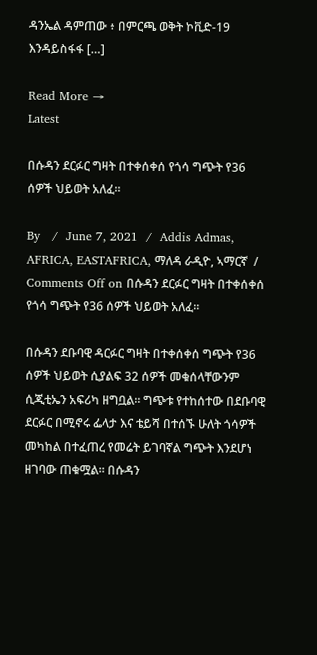ዳንኤል ዳምጠው ፥ በምርጫ ወቅት ኮቪድ-19 እንዳይስፋፋ […]

Read More →
Latest

በሱዳን ደርፉር ግዛት በተቀሰቀሰ የጎሳ ግጭት የ36 ሰዎች ህይወት አለፈ።

By   /  June 7, 2021  /  Addis Admas, AFRICA, EASTAFRICA, ማለዳ ራዲዮ, ኣማርኛ  /  Comments Off on በሱዳን ደርፉር ግዛት በተቀሰቀሰ የጎሳ ግጭት የ36 ሰዎች ህይወት አለፈ።

በሱዳን ደቡባዊ ዳርፉር ግዛት በተቀሰቀሰ ግጭት የ36 ሰዎች ህይወት ሲያልፍ 32 ሰዎች መቁሰላቸውንም ሲጂቲኤን አፍሪካ ዘግቧል። ግጭቱ የተከሰተው በደቡባዊ ደርፉር በሚኖሩ ፌላታ እና ቴይሻ በተሰኙ ሁለት ጎሳዎች መካከል በተፈጠረ የመሬት ይገባኛል ግጭት እንደሆነ ዘገባው ጠቁሟል። በሱዳን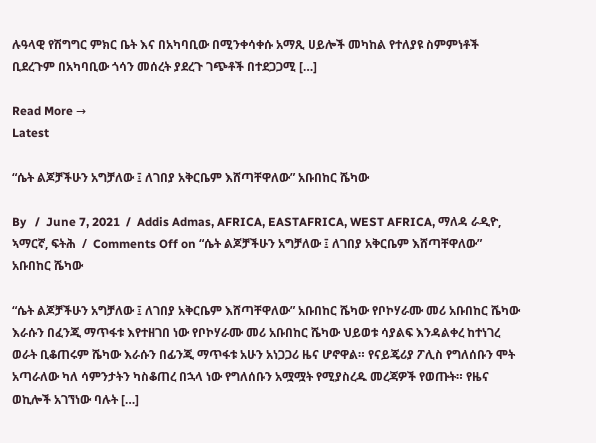ሉዓላዊ የሽግግር ምክር ቤት እና በአካባቢው በሚንቀሳቀሱ አማጺ ሀይሎች መካከል የተለያዩ ስምምነቶች ቢደረጉም በአካባቢው ጎሳን መሰረት ያደረጉ ገጭቶች በተደጋጋሚ […]

Read More →
Latest

“ሴት ልጆቻችሁን አግቻለው ፤ ለገበያ አቅርቤም እሸጣቸዋለው” አቡበከር ሼካው

By   /  June 7, 2021  /  Addis Admas, AFRICA, EASTAFRICA, WEST AFRICA, ማለዳ ራዲዮ, ኣማርኛ, ፍትሕ  /  Comments Off on “ሴት ልጆቻችሁን አግቻለው ፤ ለገበያ አቅርቤም እሸጣቸዋለው” አቡበከር ሼካው

“ሴት ልጆቻችሁን አግቻለው ፤ ለገበያ አቅርቤም እሸጣቸዋለው” አቡበከር ሼካው የቦኮሃራሙ መሪ አቡበከር ሼካው እራሱን በፈንጂ ማጥፋቱ እየተዘገበ ነው የቦኮሃራሙ መሪ አቡበከር ሼካው ህይወቱ ሳያልፍ እንዳልቀረ ከተነገረ ወራት ቢቆጠሩም ሼካው እራሱን በፊንጂ ማጥፋቱ አሁን አነጋጋሪ ዜና ሆኖዋል። የናይጄሪያ ፖሊስ የግለሰቡን ሞት አጣራለው ካለ ሳምንታትን ካስቆጠረ በኋላ ነው የግለሰቡን አሟሟት የሚያስረዱ መረጃዎች የወጡት። የዜና ወኪሎች አገኘነው ባሉት […]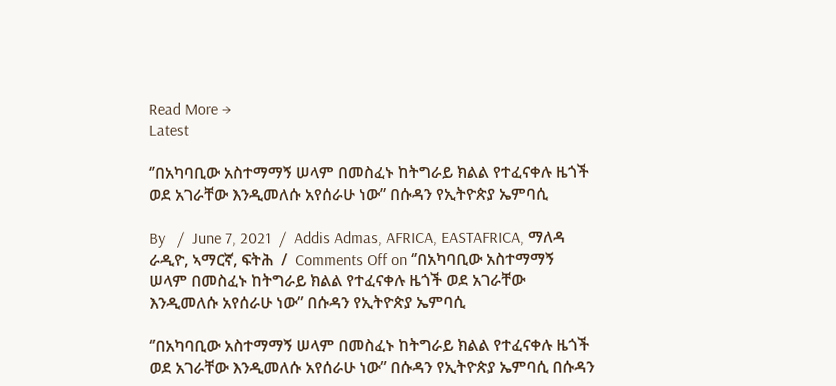Read More →
Latest

‘’በአካባቢው አስተማማኝ ሠላም በመስፈኑ ከትግራይ ክልል የተፈናቀሉ ዜጎች ወደ አገራቸው እንዲመለሱ አየሰራሁ ነው” በሱዳን የኢትዮጵያ ኤምባሲ

By   /  June 7, 2021  /  Addis Admas, AFRICA, EASTAFRICA, ማለዳ ራዲዮ, ኣማርኛ, ፍትሕ  /  Comments Off on ‘’በአካባቢው አስተማማኝ ሠላም በመስፈኑ ከትግራይ ክልል የተፈናቀሉ ዜጎች ወደ አገራቸው እንዲመለሱ አየሰራሁ ነው” በሱዳን የኢትዮጵያ ኤምባሲ

‘’በአካባቢው አስተማማኝ ሠላም በመስፈኑ ከትግራይ ክልል የተፈናቀሉ ዜጎች ወደ አገራቸው እንዲመለሱ አየሰራሁ ነው” በሱዳን የኢትዮጵያ ኤምባሲ በሱዳን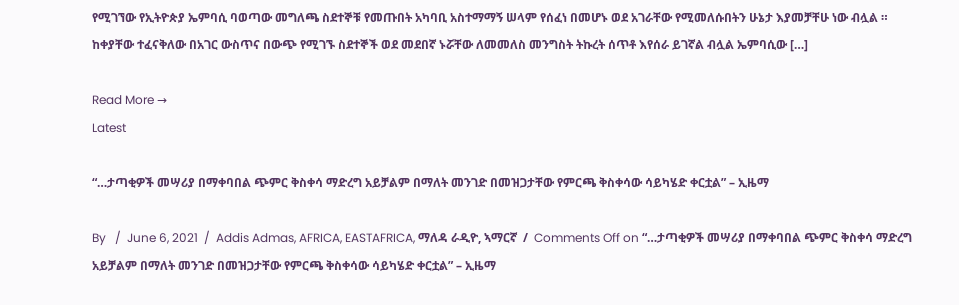የሚገኘው የኢትዮጵያ ኤምባሲ ባወጣው መግለጫ ስደተኞቹ የመጡበት አካባቢ አስተማማኝ ሠላም የሰፈነ በመሆኑ ወደ አገራቸው የሚመለሱበትን ሁኔታ እያመቻቸሁ ነው ብሏል ። ከቀያቸው ተፈናቅለው በአገር ውስጥና በውጭ የሚገኙ ስደተኞች ወደ መደበኛ ኑሯቸው ለመመለስ መንግስት ትኩረት ሰጥቶ እየሰራ ይገኛል ብሏል ኤምባሲው […]

Read More →
Latest

“…ታጣቂዎች መሣሪያ በማቀባበል ጭምር ቅስቀሳ ማድረግ አይቻልም በማለት መንገድ በመዝጋታቸው የምርጫ ቅስቀሳው ሳይካሄድ ቀርቷል” – ኢዜማ

By   /  June 6, 2021  /  Addis Admas, AFRICA, EASTAFRICA, ማለዳ ራዲዮ, ኣማርኛ  /  Comments Off on “…ታጣቂዎች መሣሪያ በማቀባበል ጭምር ቅስቀሳ ማድረግ አይቻልም በማለት መንገድ በመዝጋታቸው የምርጫ ቅስቀሳው ሳይካሄድ ቀርቷል” – ኢዜማ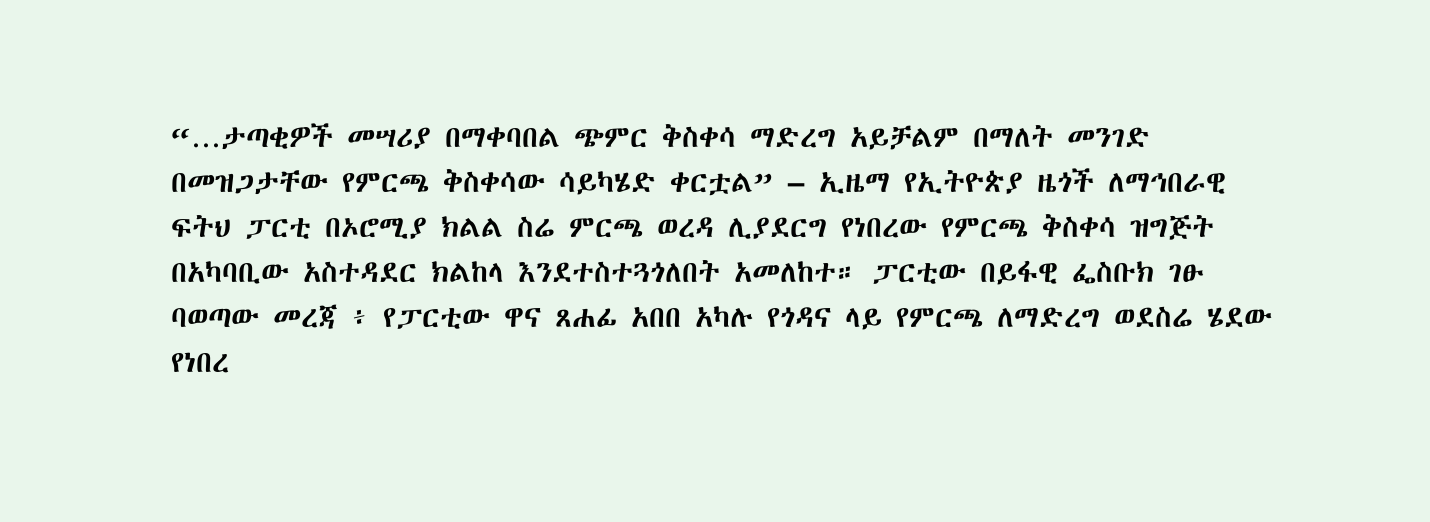“…ታጣቂዎች መሣሪያ በማቀባበል ጭምር ቅስቀሳ ማድረግ አይቻልም በማለት መንገድ በመዝጋታቸው የምርጫ ቅስቀሳው ሳይካሄድ ቀርቷል” – ኢዜማ የኢትዮጵያ ዜጎች ለማኅበራዊ ፍትህ ፓርቲ በኦሮሚያ ክልል ስሬ ምርጫ ወረዳ ሊያደርግ የነበረው የምርጫ ቅስቀሳ ዝግጅት በአካባቢው አስተዳደር ክልከላ እንደተስተጓጎለበት አመለከተ። ፓርቲው በይፋዊ ፌስቡክ ገፁ ባወጣው መረጃ ፥ የፓርቲው ዋና ጸሐፊ አበበ አካሉ የጎዳና ላይ የምርጫ ለማድረግ ወደስሬ ሄደው የነበረ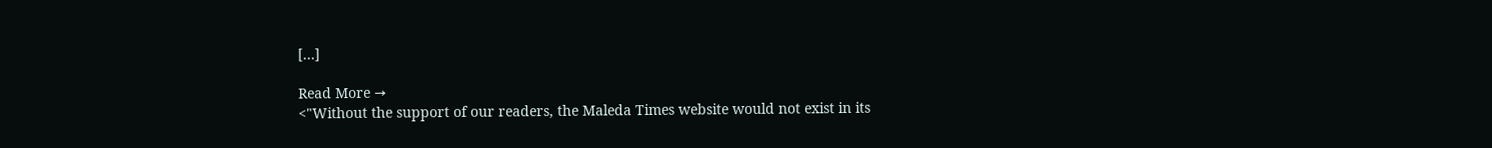[…]

Read More →
<"Without the support of our readers, the Maleda Times website would not exist in its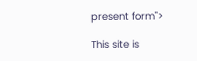present form">

This site is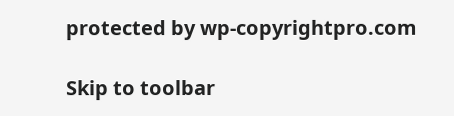protected by wp-copyrightpro.com

Skip to toolbar